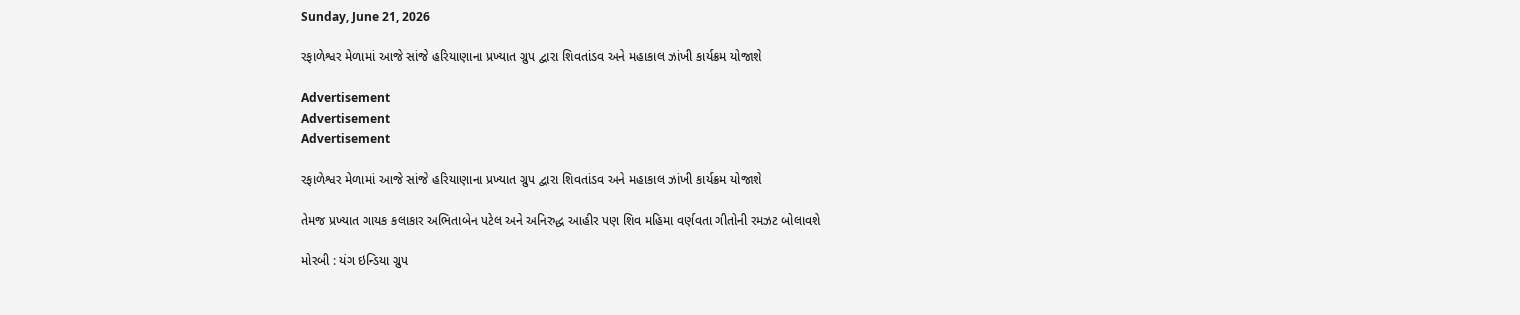Sunday, June 21, 2026

રફાળેશ્વર મેળામાં આજે સાંજે હરિયાણાના પ્રખ્યાત ગ્રુપ દ્વારા શિવતાંડવ અને મહાકાલ ઝાંખી કાર્યક્રમ યોજાશે

Advertisement
Advertisement
Advertisement

રફાળેશ્વર મેળામાં આજે સાંજે હરિયાણાના પ્રખ્યાત ગ્રુપ દ્વારા શિવતાંડવ અને મહાકાલ ઝાંખી કાર્યક્રમ યોજાશે

તેમજ પ્રખ્યાત ગાયક કલાકાર અભિતાબેન પટેલ અને અનિરુદ્ધ આહીર પણ શિવ મહિમા વર્ણવતા ગીતોની રમઝટ બોલાવશે

મોરબી : યંગ ઇન્ડિયા ગ્રુપ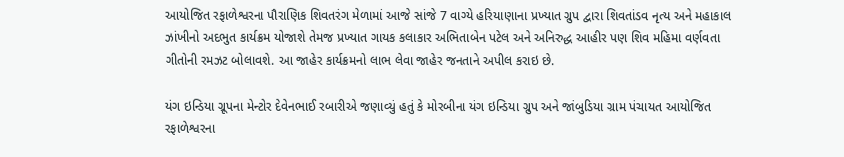આયોજિત રફાળેશ્વરના પૌરાણિક શિવતરંગ મેળામાં આજે સાંજે 7 વાગ્યે હરિયાણાના પ્રખ્યાત ગ્રુપ દ્વારા શિવતાંડવ નૃત્ય અને મહાકાલ ઝાંખીનો અદભુત કાર્યક્રમ યોજાશે તેમજ પ્રખ્યાત ગાયક કલાકાર અભિતાબેન પટેલ અને અનિરુદ્ધ આહીર પણ શિવ મહિમા વર્ણવતા ગીતોની રમઝટ બોલાવશે. આ જાહેર કાર્યક્રમનો લાભ લેવા જાહેર જનતાને અપીલ કરાઇ છે.

યંગ ઇન્ડિયા ગ્રૂપના મેન્ટોર દેવેનભાઈ રબારીએ જણાવ્યું હતું કે મોરબીના યંગ ઇન્ડિયા ગ્રુપ અને જાંબુડિયા ગ્રામ પંચાયત આયોજિત રફાળેશ્વરના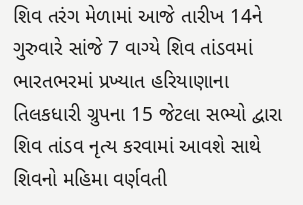શિવ તરંગ મેળામાં આજે તારીખ 14ને ગુરુવારે સાંજે 7 વાગ્યે શિવ તાંડવમાં ભારતભરમાં પ્રખ્યાત હરિયાણાના તિલકધારી ગ્રુપના 15 જેટલા સભ્યો દ્વારા શિવ તાંડવ નૃત્ય કરવામાં આવશે સાથે શિવનો મહિમા વર્ણવતી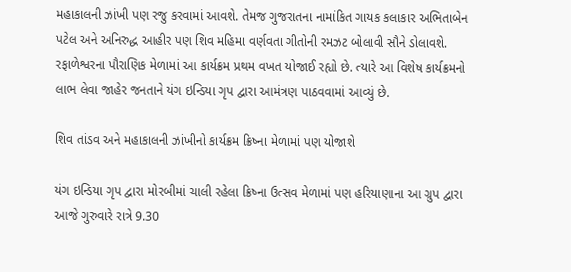મહાકાલની ઝાંખી પણ રજુ કરવામાં આવશે. તેમજ ગુજરાતના નામાંકિત ગાયક કલાકાર અભિતાબેન પટેલ અને અનિરુદ્ધ આહીર પણ શિવ મહિમા વર્ણવતા ગીતોની રમઝટ બોલાવી સૌને ડોલાવશે. રફાળેશ્વરના પૌરાણિક મેળામાં આ કાર્યક્રમ પ્રથમ વખત યોજાઈ રહ્યો છે. ત્યારે આ વિશેષ કાર્યક્રમનો લાભ લેવા જાહેર જનતાને યંગ ઇન્ડિયા ગૃપ દ્વારા આમંત્રણ પાઠવવામાં આવ્યું છે.

શિવ તાંડવ અને મહાકાલની ઝાંખીનો કાર્યક્રમ ક્રિષ્ના મેળામાં પણ યોજાશે

યંગ ઇન્ડિયા ગૃપ દ્વારા મોરબીમાં ચાલી રહેલા ક્રિષ્ના ઉત્સવ મેળામાં પણ હરિયાણાના આ ગ્રુપ દ્વારા આજે ગુરુવારે રાત્રે 9.30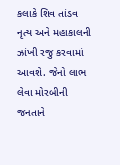કલાકે શિવ તાંડવ નૃત્ય અને મહાકાલની ઝાંખી રજુ કરવામાં આવશે. જેનો લાભ લેવા મોરબીની જનતાને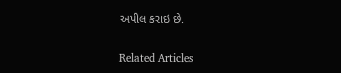અપીલ કરાઇ છે.

Related Articles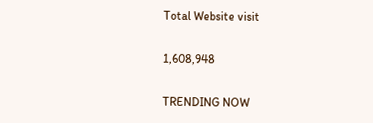Total Website visit

1,608,948

TRENDING NOW